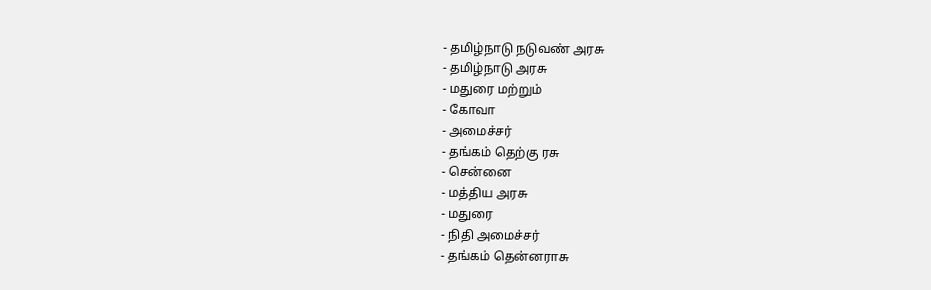- தமிழ்நாடு நடுவண் அரசு
- தமிழ்நாடு அரசு
- மதுரை மற்றும்
- கோவா
- அமைச்சர்
- தங்கம் தெற்கு ரசு
- சென்னை
- மத்திய அரசு
- மதுரை
- நிதி அமைச்சர்
- தங்கம் தென்னராசு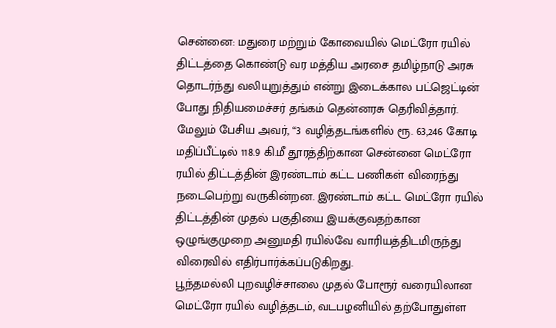சென்னை: மதுரை மற்றும் கோவையில் மெட்ரோ ரயில் திட்டத்தை கொண்டு வர மத்திய அரசை தமிழ்நாடு அரசு தொடர்ந்து வலியுறுத்தும் என்று இடைக்கால பட்ஜெட்டின் போது நிதியமைச்சர் தங்கம் தென்னரசு தெரிவித்தார். மேலும் பேசிய அவர், “3 வழித்தடங்களில் ரூ. 63,246 கோடி மதிப்பீட்டில் 118.9 கி.மீ தூரத்திற்கான சென்னை மெட்ரோ ரயில் திட்டத்தின் இரண்டாம் கட்ட பணிகள் விரைந்து நடைபெற்று வருகின்றன. இரண்டாம் கட்ட மெட்ரோ ரயில் திட்டத்தின் முதல் பகுதியை இயக்குவதற்கான ஒழுங்குமுறை அனுமதி ரயில்வே வாரியத்திடமிருந்து விரைவில் எதிர்பார்க்கப்படுகிறது.
பூந்தமல்லி புறவழிச்சாலை முதல் போரூர் வரையிலான மெட்ரோ ரயில் வழித்தடம், வடபழனியில் தற்போதுள்ள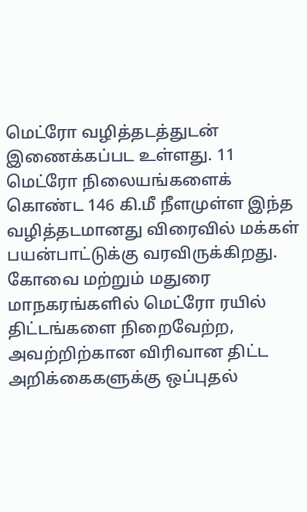மெட்ரோ வழித்தடத்துடன் இணைக்கப்பட உள்ளது. 11 மெட்ரோ நிலையங்களைக் கொண்ட 146 கி.மீ நீளமுள்ள இந்த வழித்தடமானது விரைவில் மக்கள் பயன்பாட்டுக்கு வரவிருக்கிறது.
கோவை மற்றும் மதுரை மாநகரங்களில் மெட்ரோ ரயில் திட்டங்களை நிறைவேற்ற, அவற்றிற்கான விரிவான திட்ட அறிக்கைகளுக்கு ஒப்புதல்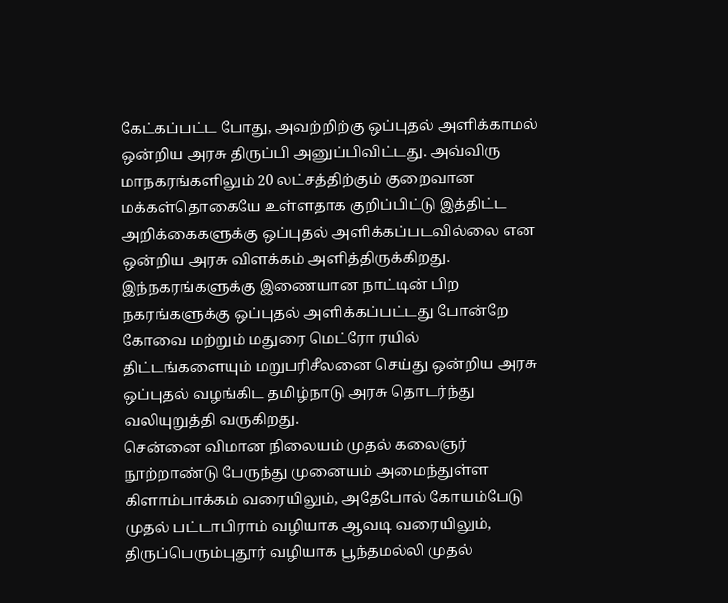கேட்கப்பட்ட போது, அவற்றிற்கு ஒப்புதல் அளிக்காமல் ஒன்றிய அரசு திருப்பி அனுப்பிவிட்டது. அவ்விரு மாநகரங்களிலும் 20 லட்சத்திற்கும் குறைவான மக்கள்தொகையே உள்ளதாக குறிப்பிட்டு இத்திட்ட அறிக்கைகளுக்கு ஒப்புதல் அளிக்கப்படவில்லை என ஒன்றிய அரசு விளக்கம் அளித்திருக்கிறது.
இந்நகரங்களுக்கு இணையான நாட்டின் பிற நகரங்களுக்கு ஒப்புதல் அளிக்கப்பட்டது போன்றே கோவை மற்றும் மதுரை மெட்ரோ ரயில் திட்டங்களையும் மறுபரிசீலனை செய்து ஒன்றிய அரசு ஒப்புதல் வழங்கிட தமிழ்நாடு அரசு தொடர்ந்து வலியுறுத்தி வருகிறது.
சென்னை விமான நிலையம் முதல் கலைஞர் நூற்றாண்டு பேருந்து முனையம் அமைந்துள்ள கிளாம்பாக்கம் வரையிலும், அதேபோல் கோயம்பேடு முதல் பட்டாபிராம் வழியாக ஆவடி வரையிலும், திருப்பெரும்புதூர் வழியாக பூந்தமல்லி முதல்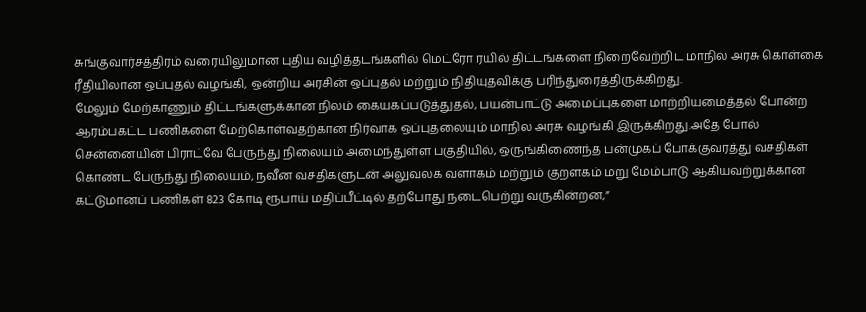சுங்குவார்சத்திரம் வரையிலுமான புதிய வழித்தடங்களில் மெட்ரோ ரயில் திட்டங்களை நிறைவேற்றிட மாநில அரசு கொள்கை ரீதியிலான ஒப்புதல் வழங்கி, ஒன்றிய அரசின் ஒப்புதல் மற்றும் நிதியுதவிக்கு பரிந்துரைத்திருக்கிறது.
மேலும் மேற்காணும் திட்டங்களுக்கான நிலம் கையகப்படுத்துதல், பயன்பாட்டு அமைப்புகளை மாற்றியமைத்தல் போன்ற ஆரம்பகட்ட பணிகளை மேற்கொள்வதற்கான நிர்வாக ஒப்புதலையும் மாநில அரசு வழங்கி இருக்கிறது.அதே போல் சென்னையின் பிராட்வே பேருந்து நிலையம் அமைந்துள்ள பகுதியில், ஒருங்கிணைந்த பன்முகப் போக்குவரத்து வசதிகள் கொண்ட பேருந்து நிலையம், நவீன வசதிகளுடன் அலுவலக வளாகம் மற்றும் குறளகம் மறு மேம்பாடு ஆகியவற்றுக்கான கட்டுமானப் பணிகள் 823 கோடி ரூபாய் மதிப்பீட்டில் தற்போது நடைபெற்று வருகின்றன,”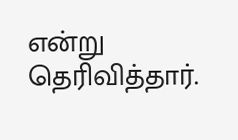என்று தெரிவித்தார்.